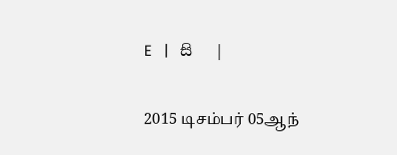E   |   සි   |

2015 டிசம்பர் 05ஆந்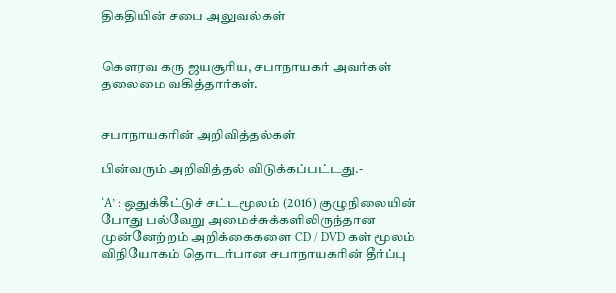திகதியின் சபை அலுவல்கள்


கௌரவ கரு ஜயசூரிய, சபாநாயகர் அவர்கள் தலைமை வகித்தார்கள்.


சபாநாயகரின் அறிவித்தல்கள்

பின்வரும் அறிவித்தல் விடுக்கப்பட்டது.-

‘A’ : ஒதுக்கீட்டுச் சட்டமூலம் (2016) குழுநிலையின் போது பல்வேறு அமைச்சுக்களிலிருந்தான முன்னேற்றம் அறிக்கைகளை CD / DVD கள் மூலம் விநியோகம் தொடர்பான சபாநாயகரின் தீர்ப்பு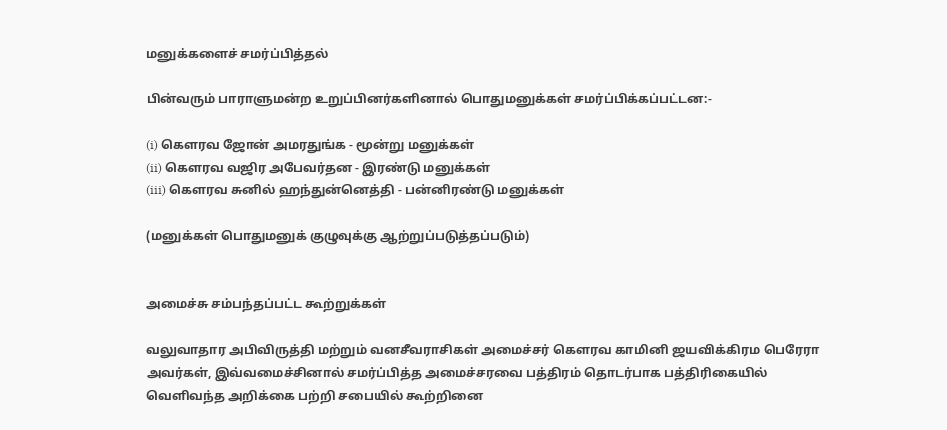மனுக்களைச் சமர்ப்பித்தல்

பின்வரும் பாராளுமன்ற உறுப்பினர்களினால் பொதுமனுக்கள் சமர்ப்பிக்கப்பட்டன:-

(i) கெளரவ ஜோன் அமரதுங்க - மூன்று மனுக்கள்
(ii) கௌரவ வஜிர அபேவர்தன - இரண்டு மனுக்கள்
(iii) கெளரவ சுனில் ஹந்துன்னெத்தி - பன்னிரண்டு மனுக்கள்

(மனுக்கள் பொதுமனுக் குழுவுக்கு ஆற்றுப்படுத்தப்படும்)


அமைச்சு சம்பந்தப்பட்ட கூற்றுக்கள்

வலுவாதார அபிவிருத்தி மற்றும் வனசீவராசிகள் அமைச்சர் கௌரவ காமினி ஜயவிக்கிரம பெரேரா அவர்கள், இவ்வமைச்சினால் சமர்ப்பித்த அமைச்சரவை பத்திரம் தொடர்பாக பத்திரிகையில் வெளிவந்த அறிக்கை பற்றி சபையில் கூற்றினை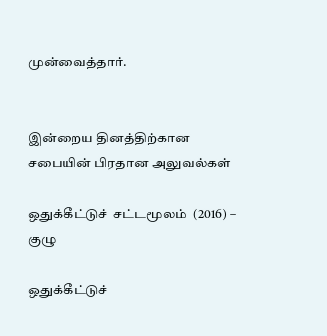முன்வைத்தார்.


இன்றைய தினத்திற்கான சபையின் பிரதான அலுவல்கள்

ஒதுக்கீட்டுச்  சட்டமூலம்  (2016) – குழு

ஒதுக்கீட்டுச்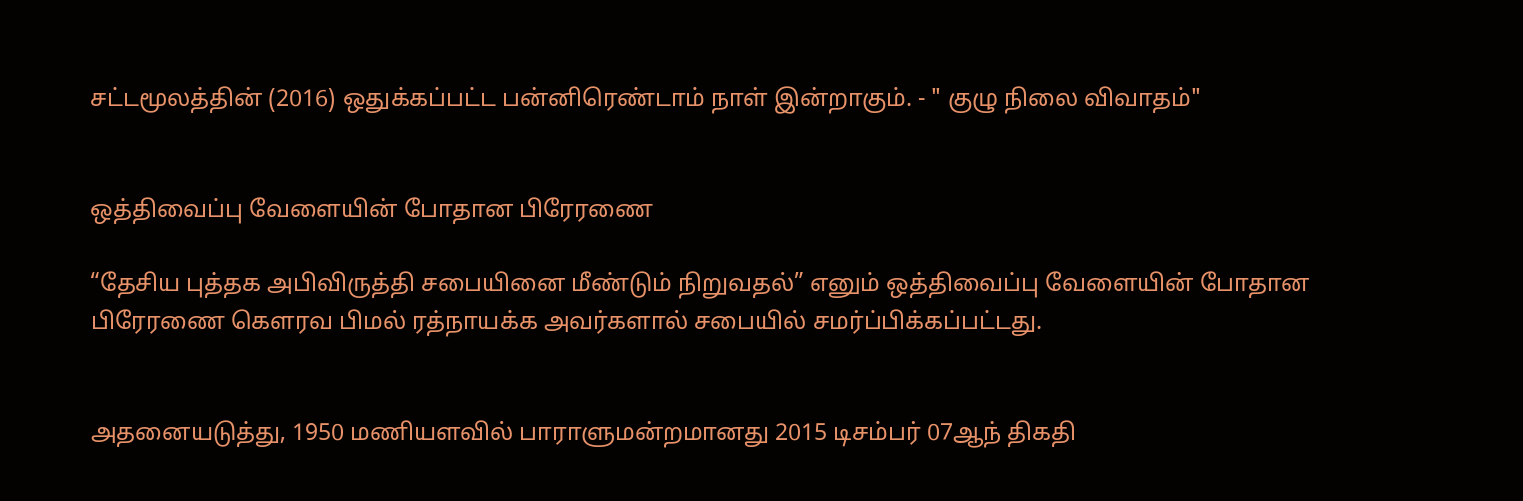சட்டமூலத்தின் (2016) ஒதுக்கப்பட்ட பன்னிரெண்டாம் நாள் இன்றாகும். - " குழு நிலை விவாதம்"


ஒத்திவைப்பு வேளையின் போதான பிரேரணை

“தேசிய புத்தக அபிவிருத்தி சபையினை மீண்டும் நிறுவதல்” எனும் ஒத்திவைப்பு வேளையின் போதான பிரேரணை கௌரவ பிமல் ரத்நாயக்க அவர்களால் சபையில் சமர்ப்பிக்கப்பட்டது.


அதனையடுத்து, 1950 மணியளவில் பாராளுமன்றமானது 2015 டிசம்பர் 07ஆந் திகதி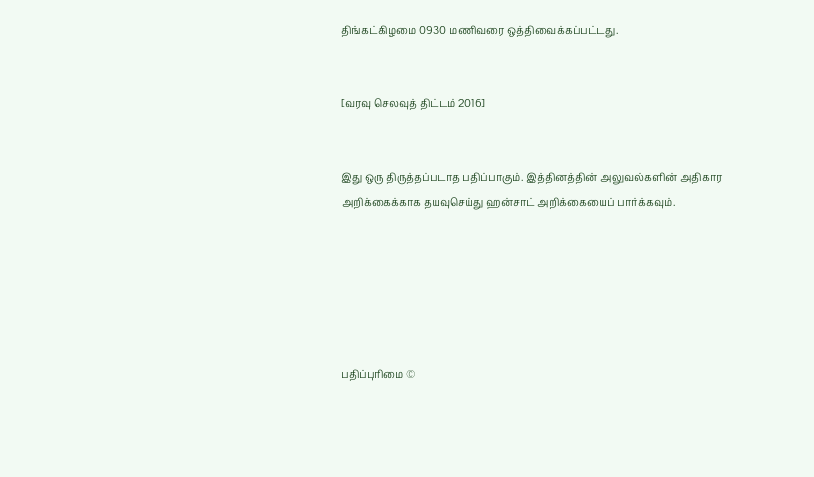திங்கட்கிழமை 0930 மணிவரை ஒத்திவைக்கப்பட்டது.


[வரவு செலவுத் திட்டம் 2016]


இது ஒரு திருத்தப்படாத பதிப்பாகும். இத்தினத்தின் அலுவல்களின் அதிகார அறிக்கைக்காக தயவுசெய்து ஹன்சாட் அறிக்கையைப் பார்க்கவும்.






பதிப்புரிமை ©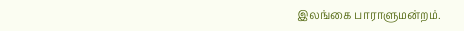இலங்கை பாராளுமன்றம்.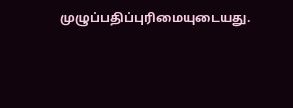முழுப்பதிப்புரிமையுடையது.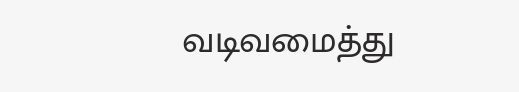வடிவமைத்து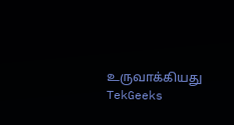உருவாக்கியது  TekGeeks